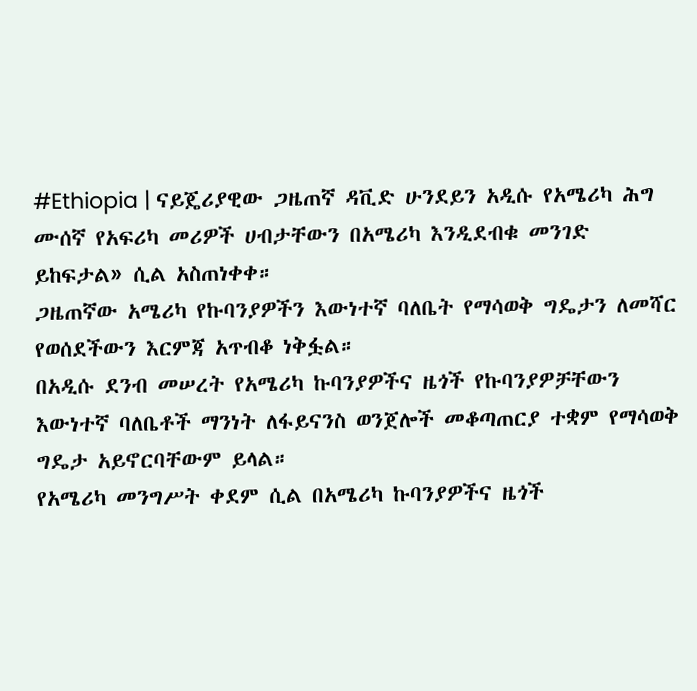#Ethiopia | ናይጄሪያዊው ጋዜጠኛ ዳቪድ ሁንደይን አዲሱ የአሜሪካ ሕግ ሙሰኛ የአፍሪካ መሪዎች ሀብታቸውን በአሜሪካ እንዲደብቁ መንገድ ይከፍታል» ሲል አስጠነቀቀ።
ጋዜጠኛው አሜሪካ የኩባንያዎችን እውነተኛ ባለቤት የማሳወቅ ግዴታን ለመሻር የወሰደችውን እርምጃ አጥብቆ ነቅፏል።
በአዲሱ ደንብ መሠረት የአሜሪካ ኩባንያዎችና ዜጎች የኩባንያዎቻቸውን እውነተኛ ባለቤቶች ማንነት ለፋይናንስ ወንጀሎች መቆጣጠርያ ተቋም የማሳወቅ ግዴታ አይኖርባቸውም ይላል።
የአሜሪካ መንግሥት ቀደም ሲል በአሜሪካ ኩባንያዎችና ዜጎች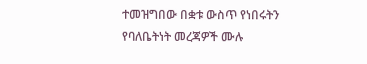ተመዝግበው በቋቱ ውስጥ የነበሩትን የባለቤትነት መረጃዎች ሙሉ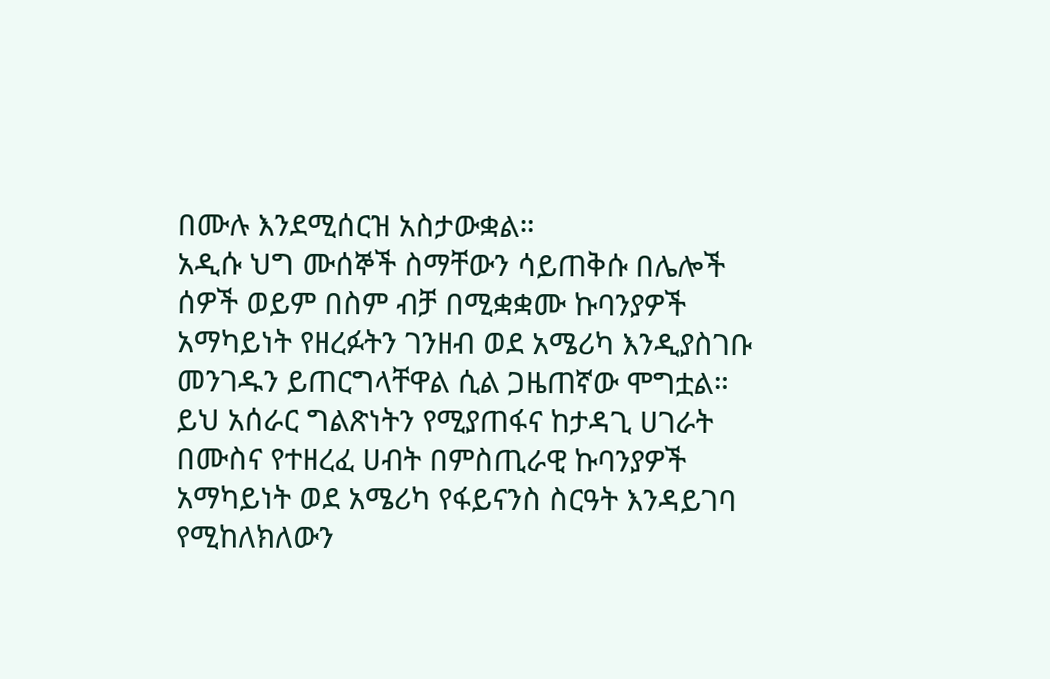በሙሉ እንደሚሰርዝ አስታውቋል።
አዲሱ ህግ ሙሰኞች ስማቸውን ሳይጠቅሱ በሌሎች ሰዎች ወይም በስም ብቻ በሚቋቋሙ ኩባንያዎች አማካይነት የዘረፉትን ገንዘብ ወደ አሜሪካ እንዲያስገቡ መንገዱን ይጠርግላቸዋል ሲል ጋዜጠኛው ሞግቷል።
ይህ አሰራር ግልጽነትን የሚያጠፋና ከታዳጊ ሀገራት በሙስና የተዘረፈ ሀብት በምስጢራዊ ኩባንያዎች አማካይነት ወደ አሜሪካ የፋይናንስ ስርዓት እንዳይገባ የሚከለክለውን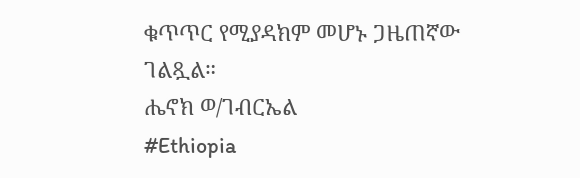ቁጥጥር የሚያዳክም መሆኑ ጋዜጠኛው ገልጿል።
ሔኖክ ወ/ገብርኤል
#Ethiopia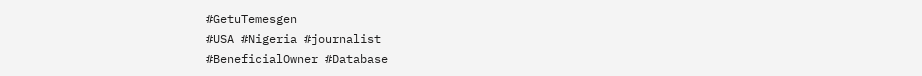#GetuTemesgen
#USA #Nigeria #journalist
#BeneficialOwner #Database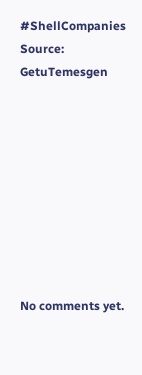#ShellCompanies
Source: GetuTemesgen









No comments yet.